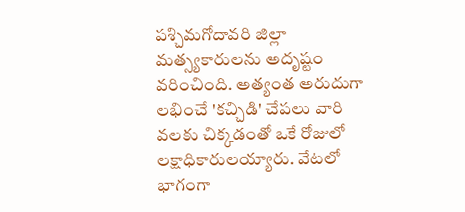పశ్చిమగోదావరి జిల్లా మత్స్యకారులను అదృష్టం వరించింది. అత్యంత అరుదుగా లభించే 'కచ్చిడి' చేపలు వారి వలకు చిక్కడంతో ఒకే రోజులో లక్షాధికారులయ్యారు. వేటలో భాగంగా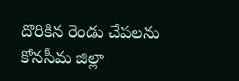దొరికిన రెండు చేపలను కోనసీమ జిల్లా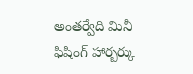అంతర్వేది మినీ ఫిషింగ్ హార్బర్కు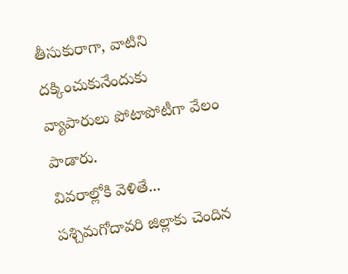తీసుకురాగా, వాటిని దక్కించుకునేందుకు వ్యాపారులు పోటాపోటీగా వేలం పాడారు.
వివరాల్లోకి వెళితే... పశ్చిమగోదావరి జిల్లాకు చెందిన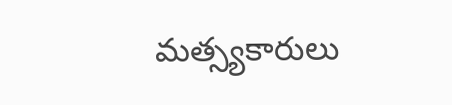మత్స్యకారులు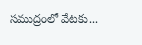సముద్రంలో వేటకు...